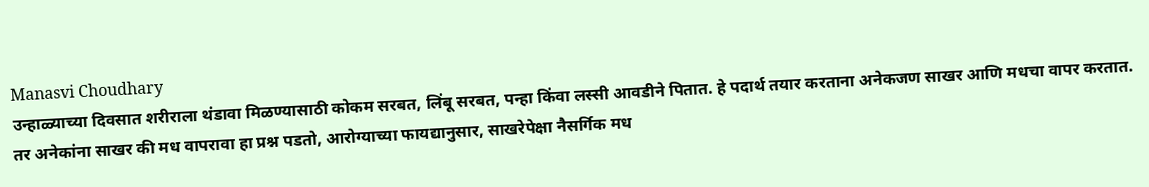Manasvi Choudhary
उन्हाळ्याच्या दिवसात शरीराला थंडावा मिळण्यासाठी कोकम सरबत, लिंबू सरबत, पन्हा किंवा लस्सी आवडीने पितात. हे पदार्थ तयार करताना अनेकजण साखर आणि मधचा वापर करतात.
तर अनेकांना साखर की मध वापरावा हा प्रश्न पडतो, आरोग्याच्या फायद्यानुसार, साखरेपेक्षा नैसर्गिक मध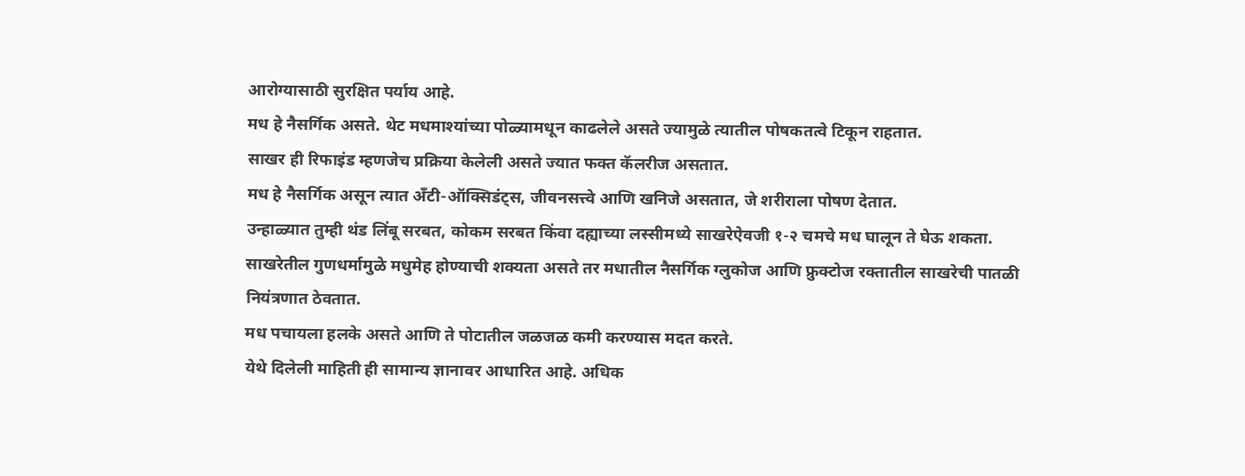आरोग्यासाठी सुरक्षित पर्याय आहे.
मध हे नैसर्गिक असते. थेट मधमाश्यांच्या पोळ्यामधून काढलेले असते ज्यामुळे त्यातील पोषकतत्वे टिकून राहतात.
साखर ही रिफाइंड म्हणजेच प्रक्रिया केलेली असते ज्यात फक्त कॅलरीज असतात.
मध हे नैसर्गिक असून त्यात अँटी-ऑक्सिडंट्स, जीवनसत्त्वे आणि खनिजे असतात, जे शरीराला पोषण देतात.
उन्हाळ्यात तुम्ही थंड लिंबू सरबत, कोकम सरबत किंवा दह्याच्या लस्सीमध्ये साखरेऐवजी १-२ चमचे मध घालून ते घेऊ शकता.
साखरेतील गुणधर्मामुळे मधुमेह होण्याची शक्यता असते तर मधातील नैसर्गिक ग्लुकोज आणि फ्रुक्टोज रक्तातील साखरेची पातळी नियंत्रणात ठेवतात.
मध पचायला हलके असते आणि ते पोटातील जळजळ कमी करण्यास मदत करते.
येथे दिलेली माहिती ही सामान्य ज्ञानावर आधारित आहे. अधिक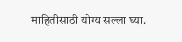माहितीसाठी योग्य सल्ला घ्या.